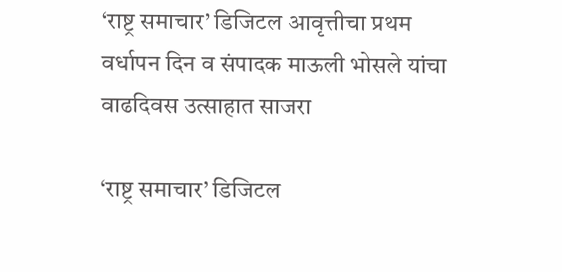‘राष्ट्र समाचार’ डिजिटल आवृत्तीचा प्रथम वर्धापन दिन व संपादक माऊली भोसले यांचा वाढदिवस उत्साहात साजरा

‘राष्ट्र समाचार’ डिजिटल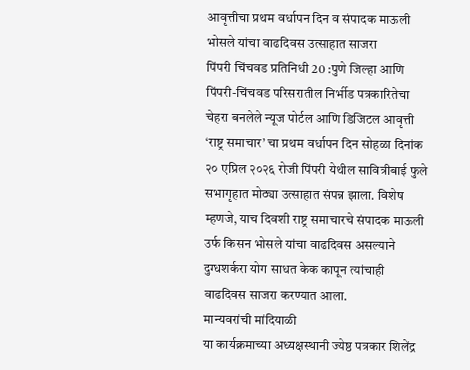आवृत्तीचा प्रथम वर्धापन दिन व संपादक माऊली भोसले यांचा वाढदिवस उत्साहात साजरा
पिंपरी चिंचवड प्रतिनिधी 20 :पुणे जिल्हा आणि पिंपरी-चिंचवड परिसरातील निर्भीड पत्रकारितेचा चेहरा बनलेले न्यूज पोर्टल आणि डिजिटल आवृत्ती ‘राष्ट्र समाचार’ चा प्रथम वर्धापन दिन सोहळा दिनांक २० एप्रिल २०२६ रोजी पिंपरी येथील सावित्रीबाई फुले सभागृहात मोठ्या उत्साहात संपन्न झाला. विशेष म्हणजे, याच दिवशी राष्ट्र समाचारचे संपादक माऊली उर्फ किसन भोसले यांचा वाढदिवस असल्याने दुग्धशर्करा योग साधत केक कापून त्यांचाही वाढदिवस साजरा करण्यात आला.
मान्यवरांची मांदियाळी
या कार्यक्रमाच्या अध्यक्षस्थानी ज्येष्ठ पत्रकार शिलेंद्र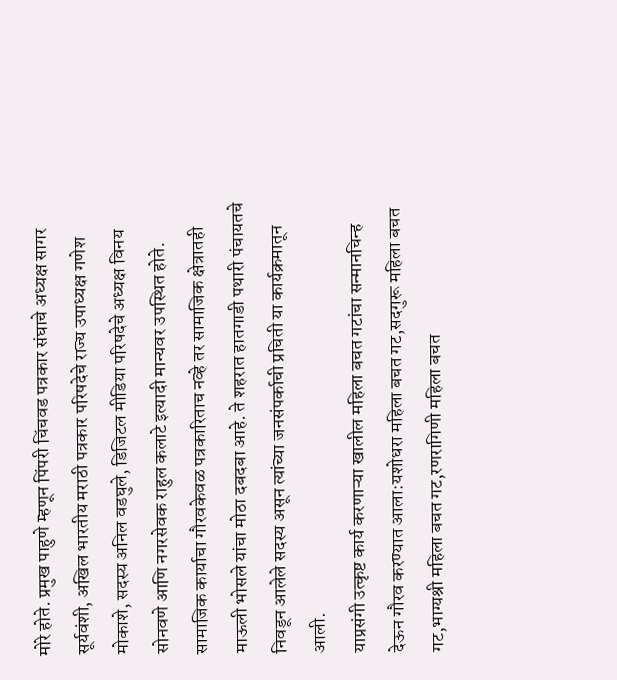मोरे होते. प्रमुख पाहुणे म्हणून पिंपरी चिंचवड पत्रकार संघाचे अध्यक्ष सागर सूर्यवंशी, अखिल भारतीय मराठी पत्रकार परिषदेचे राज्य उपाध्यक्ष गणेश मोकाशे, सदस्य अनिल वडघुले, डिजिटल मीडिया परिषदेचे अध्यक्ष विनय सोनवणे आणि नगरसेवक राहुल कलाटे इत्यादी मान्यवर उपस्थित होते.
सामाजिक कार्याचा गौरवकेवळ पत्रकारिताच नव्हे तर सामाजिक क्षेत्रातही माऊली भोसले यांचा मोठा दबदबा आहे. ते शहरात हातगाडी पथारी पंचायतचे निवडून आलेले सदस्य असून त्यांच्या जनसंपर्काची प्रचिती या कार्यक्रमातून आली.
याप्रसंगी उत्कृष्ट कार्य करणाऱ्या खालील महिला बचत गटांचा सन्मानचिन्ह देऊन गौरव करण्यात आला:यशोधरा महिला बचत गट,सदगुरू महिला बचत गट,भाग्यश्री महिला बचत गट,रणरागिणी महिला बचत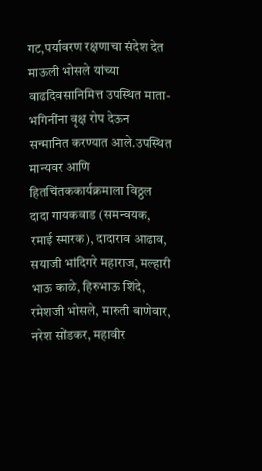गट,पर्यावरण रक्षणाचा संदेश देत माऊली भोसले यांच्या वाढदिवसानिमित्त उपस्थित माता-भगिनींना वृक्ष रोप देऊन सन्मानित करण्यात आले.उपस्थित मान्यवर आणि हितचिंतककार्यक्रमाला विठ्ठल दादा गायकवाड (समन्वयक, रमाई स्मारक), दादाराव आढाव, सयाजी भांदिगरे महाराज, मल्हारी भाऊ काळे, हिरुभाऊ शिंदे, रमेशजी भोसले, मारुती बाणेवार, नरेश सोंडकर, महावीर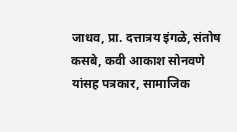जाधव, प्रा. दत्तात्रय इंगळे, संतोष कसबे, कवी आकाश सोनवणे यांसह पत्रकार, सामाजिक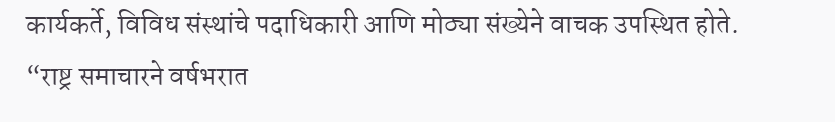कार्यकर्ते, विविध संस्थांचे पदाधिकारी आणि मोठ्या संख्येने वाचक उपस्थित होते.
“राष्ट्र समाचारने वर्षभरात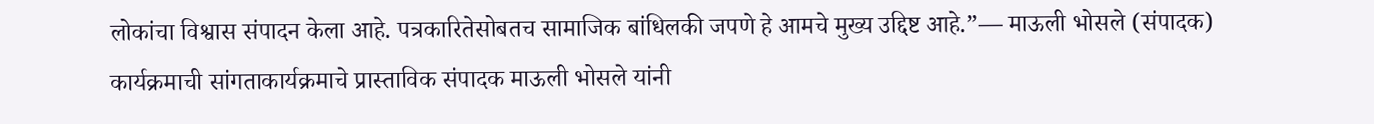लोकांचा विश्वास संपादन केला आहे. पत्रकारितेसोबतच सामाजिक बांधिलकी जपणे हे आमचे मुख्य उद्दिष्ट आहे.”— माऊली भोसले (संपादक)
कार्यक्रमाची सांगताकार्यक्रमाचे प्रास्ताविक संपादक माऊली भोसले यांनी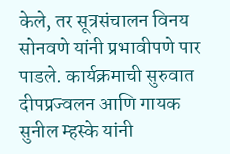केले, तर सूत्रसंचालन विनय सोनवणे यांनी प्रभावीपणे पार पाडले. कार्यक्रमाची सुरुवात दीपप्रज्वलन आणि गायक सुनील म्हस्के यांनी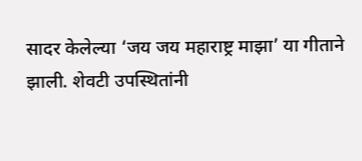सादर केलेल्या ‘जय जय महाराष्ट्र माझा’ या गीताने झाली. शेवटी उपस्थितांनी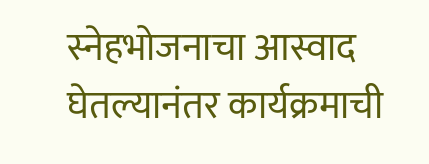स्नेहभोजनाचा आस्वाद घेतल्यानंतर कार्यक्रमाची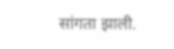सांगता झाली.